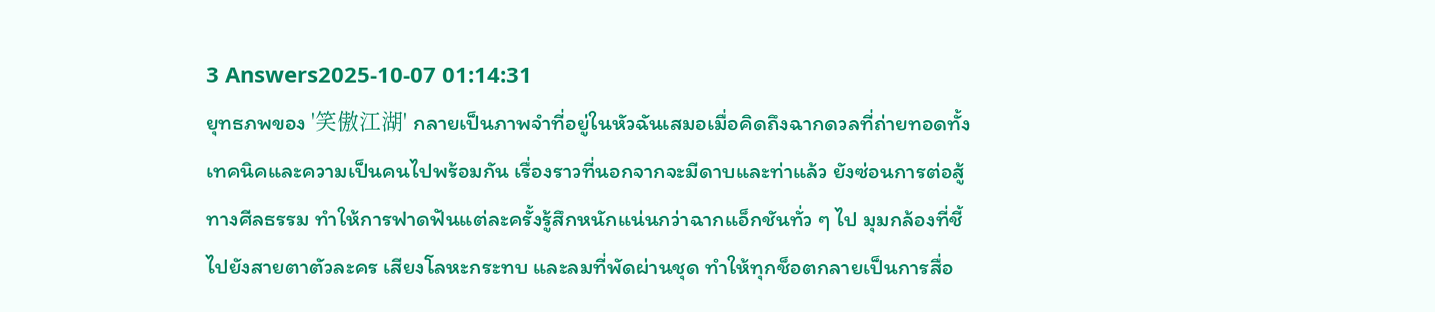3 Answers2025-10-07 01:14:31
ยุทธภพของ '笑傲江湖' กลายเป็นภาพจำที่อยู่ในหัวฉันเสมอเมื่อคิดถึงฉากดวลที่ถ่ายทอดทั้งเทคนิคและความเป็นคนไปพร้อมกัน เรื่องราวที่นอกจากจะมีดาบและท่าแล้ว ยังซ่อนการต่อสู้ทางศีลธรรม ทำให้การฟาดฟันแต่ละครั้งรู้สึกหนักแน่นกว่าฉากแอ็กชันทั่ว ๆ ไป มุมกล้องที่ชี้ไปยังสายตาตัวละคร เสียงโลหะกระทบ และลมที่พัดผ่านชุด ทำให้ทุกช็อตกลายเป็นการสื่อ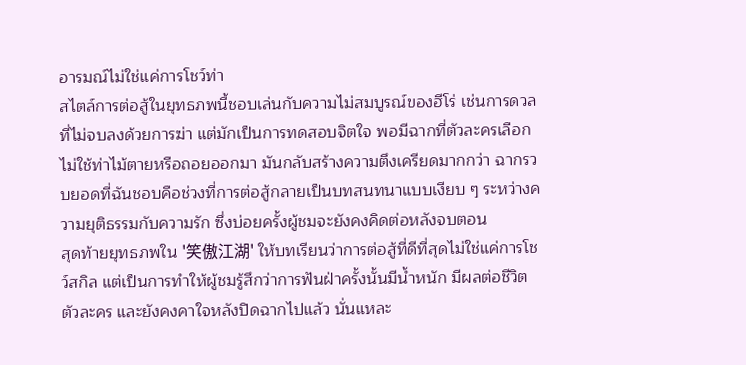อารมณ์ไม่ใช่แค่การโชว์ท่า
สไตล์การต่อสู้ในยุทธภพนี้ชอบเล่นกับความไม่สมบูรณ์ของฮีโร่ เช่นการดวลที่ไม่จบลงด้วยการฆ่า แต่มักเป็นการทดสอบจิตใจ พอมีฉากที่ตัวละครเลือกไม่ใช้ท่าไม้ตายหรือถอยออกมา มันกลับสร้างความตึงเครียดมากกว่า ฉากรวบยอดที่ฉันชอบคือช่วงที่การต่อสู้กลายเป็นบทสนทนาแบบเงียบ ๆ ระหว่างความยุติธรรมกับความรัก ซึ่งบ่อยครั้งผู้ชมจะยังคงคิดต่อหลังจบตอน
สุดท้ายยุทธภพใน '笑傲江湖' ให้บทเรียนว่าการต่อสู้ที่ดีที่สุดไม่ใช่แค่การโชว์สกิล แต่เป็นการทำให้ผู้ชมรู้สึกว่าการฟันฝ่าครั้งนั้นมีน้ำหนัก มีผลต่อชีวิตตัวละคร และยังคงคาใจหลังปิดฉากไปแล้ว นั่นแหละ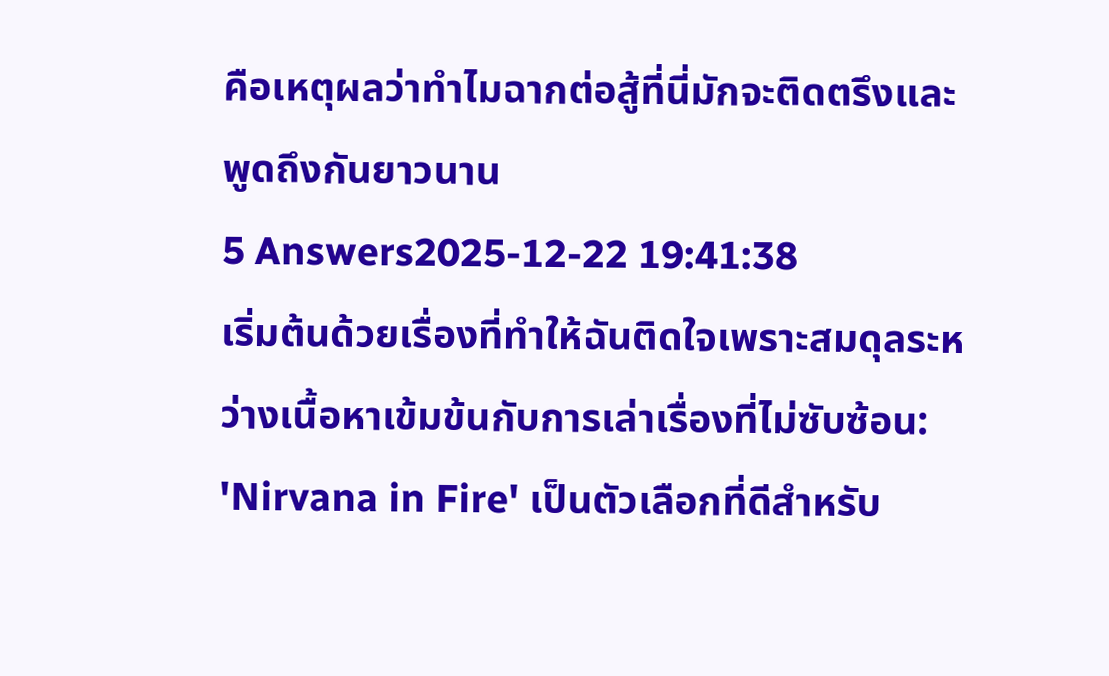คือเหตุผลว่าทำไมฉากต่อสู้ที่นี่มักจะติดตรึงและพูดถึงกันยาวนาน
5 Answers2025-12-22 19:41:38
เริ่มต้นด้วยเรื่องที่ทำให้ฉันติดใจเพราะสมดุลระหว่างเนื้อหาเข้มข้นกับการเล่าเรื่องที่ไม่ซับซ้อน: 'Nirvana in Fire' เป็นตัวเลือกที่ดีสำหรับ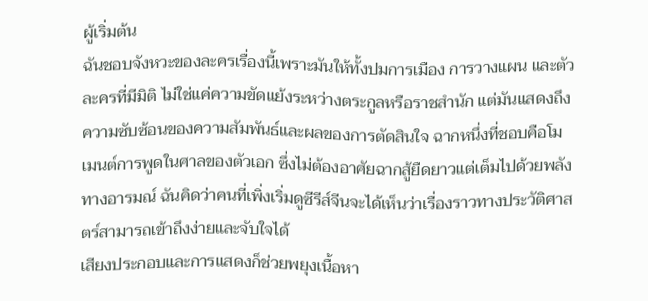ผู้เริ่มต้น
ฉันชอบจังหวะของละครเรื่องนี้เพราะมันให้ทั้งปมการเมือง การวางแผน และตัวละครที่มีมิติ ไม่ใช่แค่ความขัดแย้งระหว่างตระกูลหรือราชสำนัก แต่มันแสดงถึงความซับซ้อนของความสัมพันธ์และผลของการตัดสินใจ ฉากหนึ่งที่ชอบคือโมเมนต์การพูดในศาลของตัวเอก ซึ่งไม่ต้องอาศัยฉากสู้ยืดยาวแต่เต็มไปด้วยพลังทางอารมณ์ ฉันคิดว่าคนที่เพิ่งเริ่มดูซีรีส์จีนจะได้เห็นว่าเรื่องราวทางประวัติศาสตร์สามารถเข้าถึงง่ายและจับใจได้
เสียงประกอบและการแสดงก็ช่วยพยุงเนื้อหา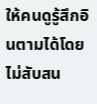ให้คนดูรู้สึกอินตามได้โดยไม่สับสน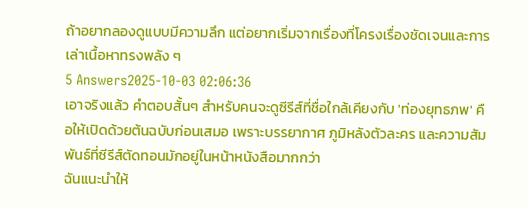ถ้าอยากลองดูแบบมีความลึก แต่อยากเริ่มจากเรื่องที่โครงเรื่องชัดเจนและการเล่าเนื้อหาทรงพลัง ๆ
5 Answers2025-10-03 02:06:36
เอาจริงแล้ว คำตอบสั้นๆ สำหรับคนจะดูซีรีส์ที่ชื่อใกล้เคียงกับ 'ท่องยุทธภพ' คือให้เปิดด้วยต้นฉบับก่อนเสมอ เพราะบรรยากาศ ภูมิหลังตัวละคร และความสัมพันธ์ที่ซีรีส์ตัดทอนมักอยู่ในหน้าหนังสือมากกว่า
ฉันแนะนำให้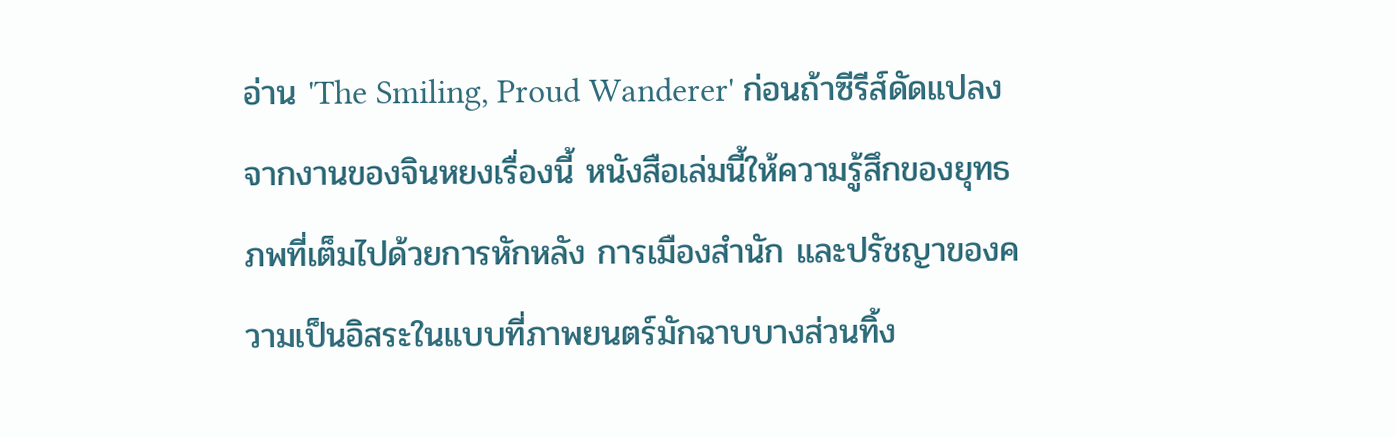อ่าน 'The Smiling, Proud Wanderer' ก่อนถ้าซีรีส์ดัดแปลงจากงานของจินหยงเรื่องนี้ หนังสือเล่มนี้ให้ความรู้สึกของยุทธภพที่เต็มไปด้วยการหักหลัง การเมืองสำนัก และปรัชญาของความเป็นอิสระในแบบที่ภาพยนตร์มักฉาบบางส่วนทิ้ง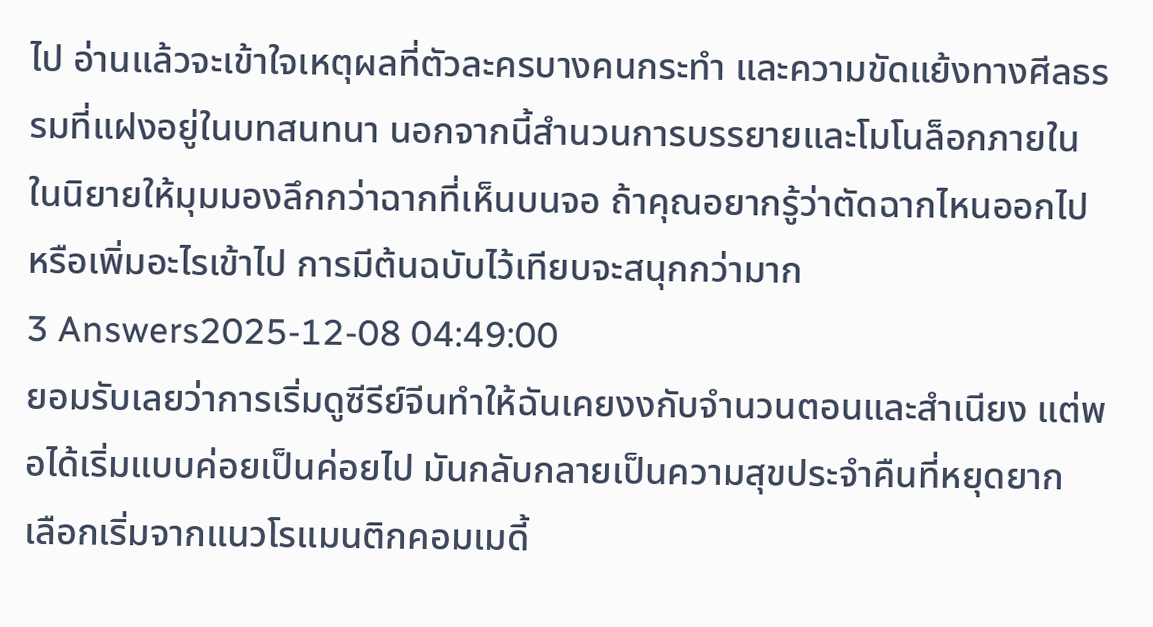ไป อ่านแล้วจะเข้าใจเหตุผลที่ตัวละครบางคนกระทำ และความขัดแย้งทางศีลธรรมที่แฝงอยู่ในบทสนทนา นอกจากนี้สำนวนการบรรยายและโมโนล็อกภายในในนิยายให้มุมมองลึกกว่าฉากที่เห็นบนจอ ถ้าคุณอยากรู้ว่าตัดฉากไหนออกไปหรือเพิ่มอะไรเข้าไป การมีต้นฉบับไว้เทียบจะสนุกกว่ามาก
3 Answers2025-12-08 04:49:00
ยอมรับเลยว่าการเริ่มดูซีรีย์จีนทำให้ฉันเคยงงกับจำนวนตอนและสำเนียง แต่พอได้เริ่มแบบค่อยเป็นค่อยไป มันกลับกลายเป็นความสุขประจำคืนที่หยุดยาก
เลือกเริ่มจากแนวโรแมนติกคอมเมดี้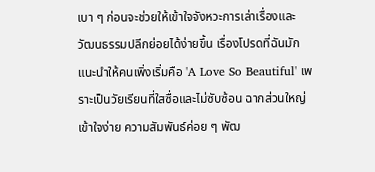เบา ๆ ก่อนจะช่วยให้เข้าใจจังหวะการเล่าเรื่องและวัฒนธรรมปลีกย่อยได้ง่ายขึ้น เรื่องโปรดที่ฉันมักแนะนำให้คนเพิ่งเริ่มคือ 'A Love So Beautiful' เพราะเป็นวัยเรียนที่ใสซื่อและไม่ซับซ้อน ฉากส่วนใหญ่เข้าใจง่าย ความสัมพันธ์ค่อย ๆ พัฒ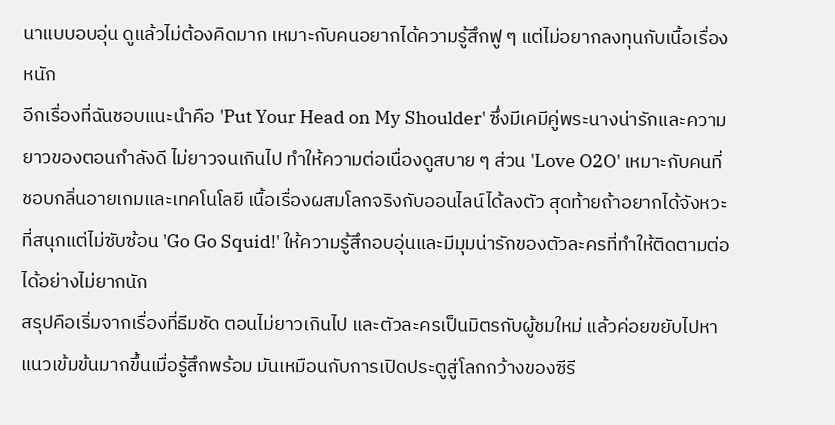นาแบบอบอุ่น ดูแล้วไม่ต้องคิดมาก เหมาะกับคนอยากได้ความรู้สึกฟู ๆ แต่ไม่อยากลงทุนกับเนื้อเรื่องหนัก
อีกเรื่องที่ฉันชอบแนะนำคือ 'Put Your Head on My Shoulder' ซึ่งมีเคมีคู่พระนางน่ารักและความยาวของตอนกำลังดี ไม่ยาวจนเกินไป ทำให้ความต่อเนื่องดูสบาย ๆ ส่วน 'Love O2O' เหมาะกับคนที่ชอบกลิ่นอายเกมและเทคโนโลยี เนื้อเรื่องผสมโลกจริงกับออนไลน์ได้ลงตัว สุดท้ายถ้าอยากได้จังหวะที่สนุกแต่ไม่ซับซ้อน 'Go Go Squid!' ให้ความรู้สึกอบอุ่นและมีมุมน่ารักของตัวละครที่ทำให้ติดตามต่อได้อย่างไม่ยากนัก
สรุปคือเริ่มจากเรื่องที่ธีมชัด ตอนไม่ยาวเกินไป และตัวละครเป็นมิตรกับผู้ชมใหม่ แล้วค่อยขยับไปหาแนวเข้มข้นมากขึ้นเมื่อรู้สึกพร้อม มันเหมือนกับการเปิดประตูสู่โลกกว้างของซีรี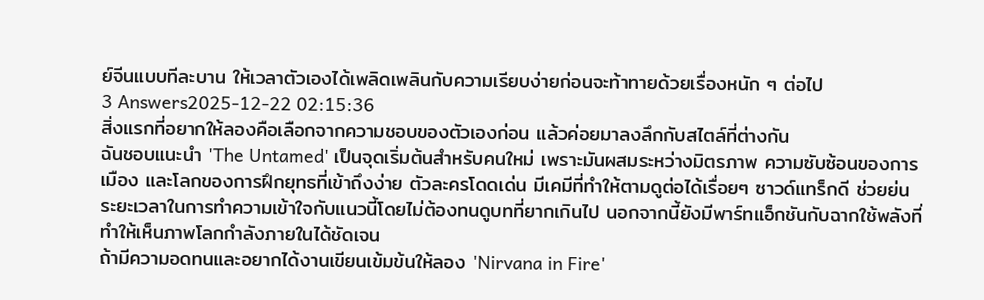ย์จีนแบบทีละบาน ให้เวลาตัวเองได้เพลิดเพลินกับความเรียบง่ายก่อนจะท้าทายด้วยเรื่องหนัก ๆ ต่อไป
3 Answers2025-12-22 02:15:36
สิ่งแรกที่อยากให้ลองคือเลือกจากความชอบของตัวเองก่อน แล้วค่อยมาลงลึกกับสไตล์ที่ต่างกัน
ฉันชอบแนะนำ 'The Untamed' เป็นจุดเริ่มต้นสำหรับคนใหม่ เพราะมันผสมระหว่างมิตรภาพ ความซับซ้อนของการเมือง และโลกของการฝึกยุทธที่เข้าถึงง่าย ตัวละครโดดเด่น มีเคมีที่ทำให้ตามดูต่อได้เรื่อยๆ ซาวด์แทร็กดี ช่วยย่นระยะเวลาในการทำความเข้าใจกับแนวนี้โดยไม่ต้องทนดูบทที่ยากเกินไป นอกจากนี้ยังมีพาร์ทแอ็กชันกับฉากใช้พลังที่ทำให้เห็นภาพโลกกำลังภายในได้ชัดเจน
ถ้ามีความอดทนและอยากได้งานเขียนเข้มข้นให้ลอง 'Nirvana in Fire'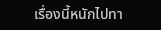เรื่องนี้หนักไปทา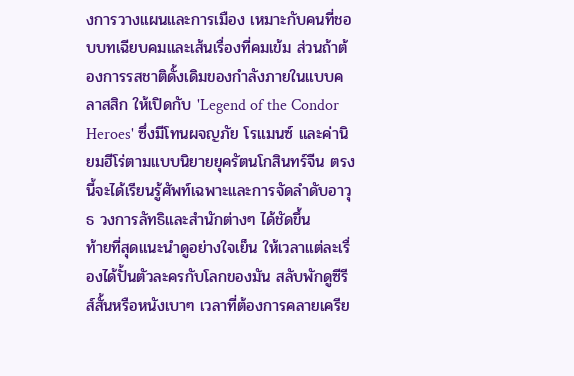งการวางแผนและการเมือง เหมาะกับคนที่ชอบบทเฉียบคมและเส้นเรื่องที่คมเข้ม ส่วนถ้าต้องการรสชาติดั้งเดิมของกำลังภายในแบบคลาสสิก ให้เปิดกับ 'Legend of the Condor Heroes' ซึ่งมีโทนผจญภัย โรแมนซ์ และค่านิยมฮีโร่ตามแบบนิยายยุครัตนโกสินทร์จีน ตรงนี้จะได้เรียนรู้ศัพท์เฉพาะและการจัดลำดับอาวุธ วงการลัทธิและสำนักต่างๆ ได้ชัดขึ้น
ท้ายที่สุดแนะนำดูอย่างใจเย็น ให้เวลาแต่ละเรื่องได้ปั้นตัวละครกับโลกของมัน สลับพักดูซีรีส์สั้นหรือหนังเบาๆ เวลาที่ต้องการคลายเครีย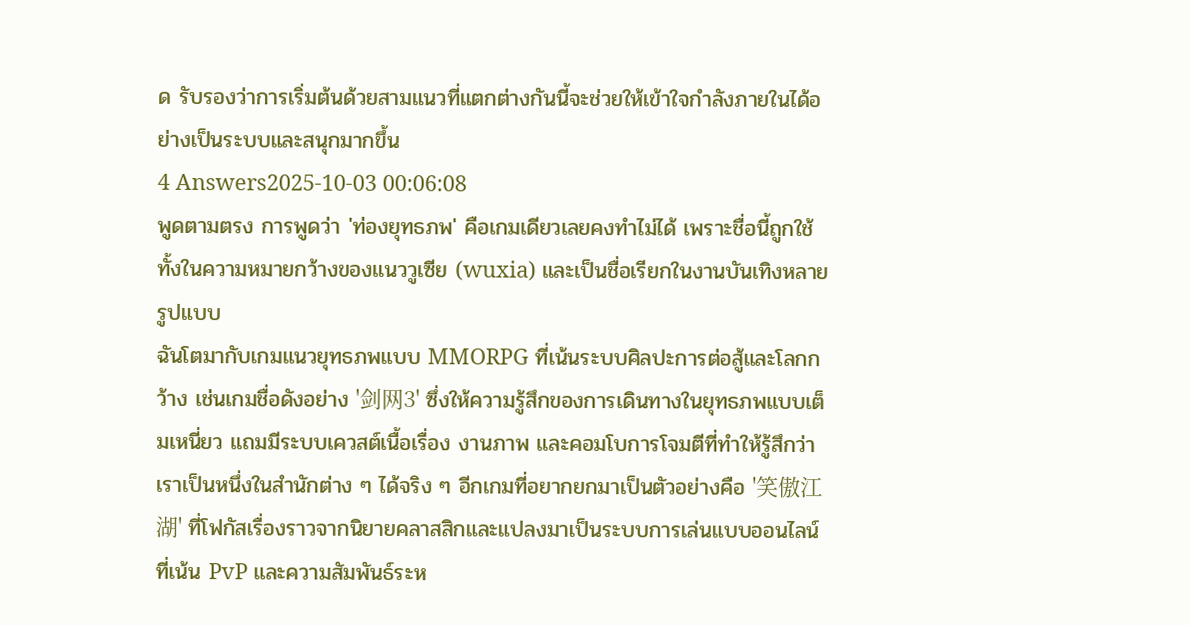ด รับรองว่าการเริ่มต้นด้วยสามแนวที่แตกต่างกันนี้จะช่วยให้เข้าใจกำลังภายในได้อย่างเป็นระบบและสนุกมากขึ้น
4 Answers2025-10-03 00:06:08
พูดตามตรง การพูดว่า 'ท่องยุทธภพ' คือเกมเดียวเลยคงทำไม่ได้ เพราะชื่อนี้ถูกใช้ทั้งในความหมายกว้างของแนววูเซีย (wuxia) และเป็นชื่อเรียกในงานบันเทิงหลายรูปแบบ
ฉันโตมากับเกมแนวยุทธภพแบบ MMORPG ที่เน้นระบบศิลปะการต่อสู้และโลกกว้าง เช่นเกมชื่อดังอย่าง '剑网3' ซึ่งให้ความรู้สึกของการเดินทางในยุทธภพแบบเต็มเหนี่ยว แถมมีระบบเควสต์เนื้อเรื่อง งานภาพ และคอมโบการโจมตีที่ทำให้รู้สึกว่าเราเป็นหนึ่งในสำนักต่าง ๆ ได้จริง ๆ อีกเกมที่อยากยกมาเป็นตัวอย่างคือ '笑傲江湖' ที่โฟกัสเรื่องราวจากนิยายคลาสสิกและแปลงมาเป็นระบบการเล่นแบบออนไลน์ที่เน้น PvP และความสัมพันธ์ระห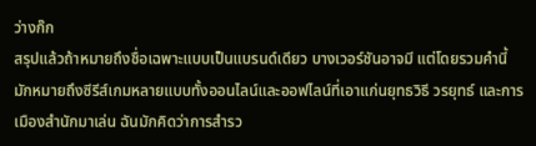ว่างก๊ก
สรุปแล้วถ้าหมายถึงชื่อเฉพาะแบบเป็นแบรนด์เดียว บางเวอร์ชันอาจมี แต่โดยรวมคำนี้มักหมายถึงซีรีส์เกมหลายแบบทั้งออนไลน์และออฟไลน์ที่เอาแก่นยุทธวิธี วรยุทธ์ และการเมืองสำนักมาเล่น ฉันมักคิดว่าการสำรว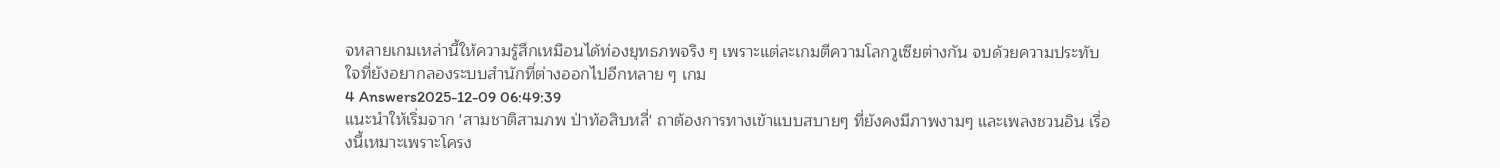จหลายเกมเหล่านี้ให้ความรู้สึกเหมือนได้ท่องยุทธภพจริง ๆ เพราะแต่ละเกมตีความโลกวูเซียต่างกัน จบด้วยความประทับใจที่ยังอยากลองระบบสำนักที่ต่างออกไปอีกหลาย ๆ เกม
4 Answers2025-12-09 06:49:39
แนะนำให้เริ่มจาก 'สามชาติสามภพ ป่าท้อสิบหลี่' ถาต้องการทางเข้าแบบสบายๆ ที่ยังคงมีภาพงามๆ และเพลงชวนอิน เรื่องนี้เหมาะเพราะโครง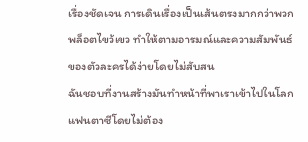เรื่องชัดเจน การเดินเรื่องเป็นเส้นตรงมากกว่าพวกพล็อตไขว้เขว ทำให้ตามอารมณ์และความสัมพันธ์ของตัวละครได้ง่ายโดยไม่สับสน
ฉันชอบที่งานสร้างมันทำหน้าที่พาเราเข้าไปในโลกแฟนตาซีโดยไม่ต้อง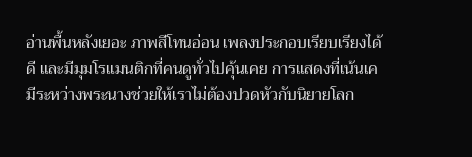อ่านพื้นหลังเยอะ ภาพสีโทนอ่อน เพลงประกอบเรียบเรียงได้ดี และมีมุมโรแมนติกที่คนดูทั่วไปคุ้นเคย การแสดงที่เน้นเคมีระหว่างพระนางช่วยให้เราไม่ต้องปวดหัวกับนิยายโลก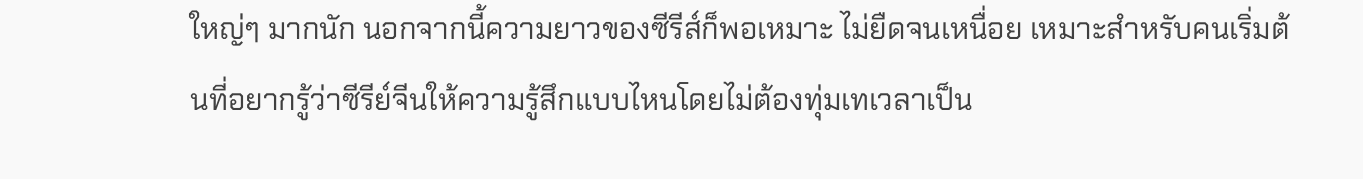ใหญ่ๆ มากนัก นอกจากนี้ความยาวของซีรีส์ก็พอเหมาะ ไม่ยืดจนเหนื่อย เหมาะสำหรับคนเริ่มต้นที่อยากรู้ว่าซีรีย์จีนให้ความรู้สึกแบบไหนโดยไม่ต้องทุ่มเทเวลาเป็น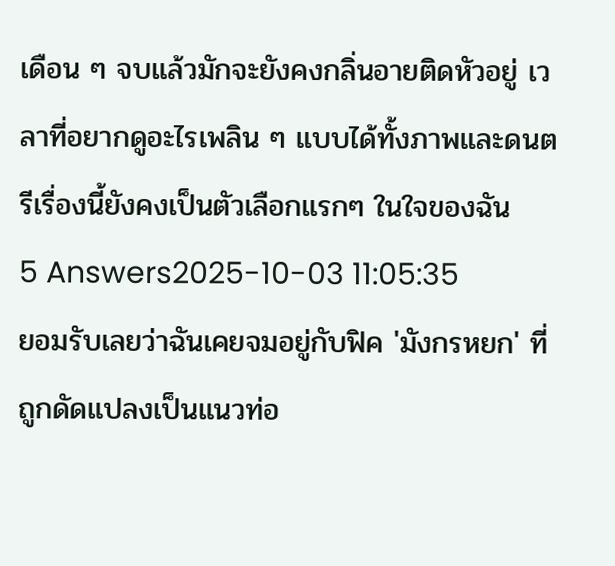เดือน ๆ จบแล้วมักจะยังคงกลิ่นอายติดหัวอยู่ เวลาที่อยากดูอะไรเพลิน ๆ แบบได้ทั้งภาพและดนตรีเรื่องนี้ยังคงเป็นตัวเลือกแรกๆ ในใจของฉัน
5 Answers2025-10-03 11:05:35
ยอมรับเลยว่าฉันเคยจมอยู่กับฟิค 'มังกรหยก' ที่ถูกดัดแปลงเป็นแนวท่อ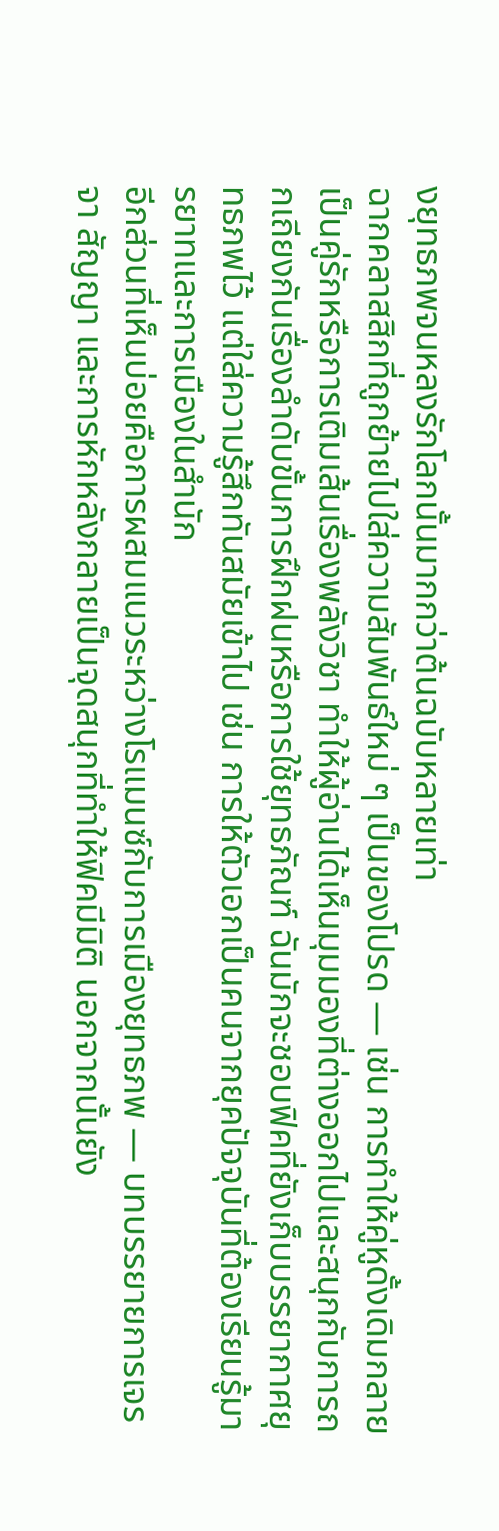งยุทธภพจนหลงรักโลกนั้นมากกว่าต้นฉบับหลายเท่า
ฉากคลาสสิกที่ถูกย้ายไปใส่ความสัมพันธ์ใหม่ ๆ เป็นของโปรด — เช่น การทำให้คู่หูดั้งเดิมกลายเป็นคู่รักหรือการเติมเส้นเรื่องพลังวิชา ทำให้ผู้อ่านได้เห็นมุมมองที่ต่างออกไปและสนุกกับการถกเถียงกันเรื่องลำดับขั้นการฝึกฝนหรือการใช้ยุทธภัณฑ์ ฉันมักจะชอบฟิคที่ยังเก็บบรรยากาศยุทธภพไว้ แต่ใส่ความรู้สึกทันสมัยเข้าไป เช่น การให้ตัวเอกเป็นคนจากยุคปัจจุบันที่ต้องเรียนรู้มารยาทและการเมืองในสำนัก
อีกส่วนที่เห็นบ่อยคือการผสมแนวระหว่างโรแมนซ์กับการเมืองยุทธภพ — บทบรรยายการเจรจา สัญญา และการหักหลังกลายเป็นจุดสนุกที่ทำให้ฟิคมีมิติ นอกจากนั้นยัง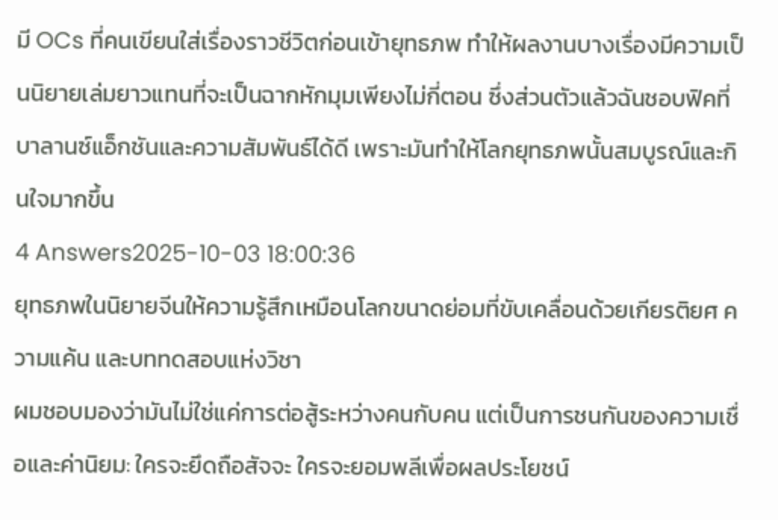มี OCs ที่คนเขียนใส่เรื่องราวชีวิตก่อนเข้ายุทธภพ ทำให้ผลงานบางเรื่องมีความเป็นนิยายเล่มยาวแทนที่จะเป็นฉากหักมุมเพียงไม่กี่ตอน ซึ่งส่วนตัวแล้วฉันชอบฟิคที่บาลานซ์แอ็กชันและความสัมพันธ์ได้ดี เพราะมันทำให้โลกยุทธภพนั้นสมบูรณ์และกินใจมากขึ้น
4 Answers2025-10-03 18:00:36
ยุทธภพในนิยายจีนให้ความรู้สึกเหมือนโลกขนาดย่อมที่ขับเคลื่อนด้วยเกียรติยศ ความแค้น และบททดสอบแห่งวิชา
ผมชอบมองว่ามันไม่ใช่แค่การต่อสู้ระหว่างคนกับคน แต่เป็นการชนกันของความเชื่อและค่านิยม: ใครจะยึดถือสัจจะ ใครจะยอมพลีเพื่อผลประโยชน์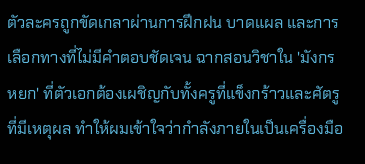ตัวละครถูกขัดเกลาผ่านการฝึกฝน บาดแผล และการเลือกทางที่ไม่มีคำตอบชัดเจน ฉากสอนวิชาใน 'มังกรหยก' ที่ตัวเอกต้องเผชิญกับทั้งครูที่แข็งกร้าวและศัตรูที่มีเหตุผล ทำให้ผมเข้าใจว่ากำลังภายในเป็นเครื่องมือ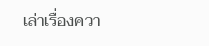เล่าเรื่องควา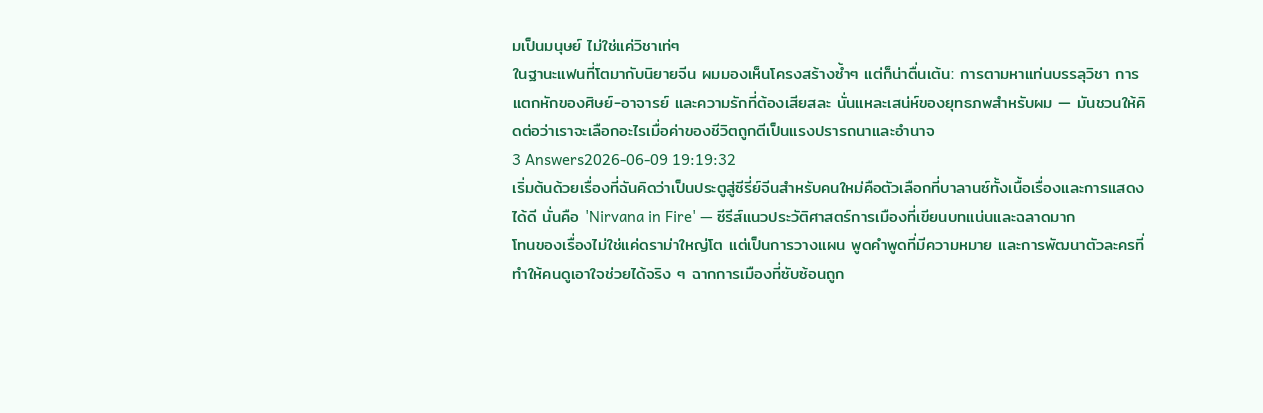มเป็นมนุษย์ ไม่ใช่แค่วิชาเท่ๆ
ในฐานะแฟนที่โตมากับนิยายจีน ผมมองเห็นโครงสร้างซ้ำๆ แต่ก็น่าตื่นเต้น: การตามหาแท่นบรรลุวิชา การแตกหักของศิษย์-อาจารย์ และความรักที่ต้องเสียสละ นั่นแหละเสน่ห์ของยุทธภพสำหรับผม — มันชวนให้คิดต่อว่าเราจะเลือกอะไรเมื่อค่าของชีวิตถูกตีเป็นแรงปรารถนาและอำนาจ
3 Answers2026-06-09 19:19:32
เริ่มต้นด้วยเรื่องที่ฉันคิดว่าเป็นประตูสู่ซีรี่ย์จีนสำหรับคนใหม่คือตัวเลือกที่บาลานซ์ทั้งเนื้อเรื่องและการแสดงได้ดี นั่นคือ 'Nirvana in Fire' — ซีรีส์แนวประวัติศาสตร์การเมืองที่เขียนบทแน่นและฉลาดมาก
โทนของเรื่องไม่ใช่แค่ดราม่าใหญ่โต แต่เป็นการวางแผน พูดคำพูดที่มีความหมาย และการพัฒนาตัวละครที่ทำให้คนดูเอาใจช่วยได้จริง ๆ ฉากการเมืองที่ซับซ้อนถูก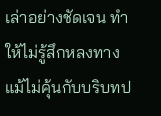เล่าอย่างชัดเจน ทำให้ไม่รู้สึกหลงทางแม้ไม่คุ้นกับบริบทป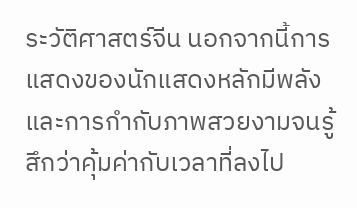ระวัติศาสตร์จีน นอกจากนี้การแสดงของนักแสดงหลักมีพลังและการกำกับภาพสวยงามจนรู้สึกว่าคุ้มค่ากับเวลาที่ลงไป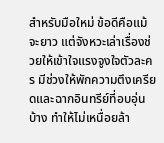สำหรับมือใหม่ ข้อดีคือแม้จะยาว แต่จังหวะเล่าเรื่องช่วยให้เข้าใจแรงจูงใจตัวละคร มีช่วงให้พักความตึงเครียดและฉากอินทรีย์ที่อบอุ่นบ้าง ทำให้ไม่เหนื่อยล้า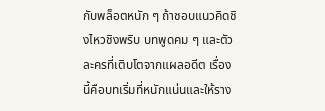กับพล็อตหนัก ๆ ถ้าชอบแนวคิดชิงไหวชิงพริบ บทพูดคม ๆ และตัวละครที่เติบโตจากแผลอดีต เรื่องนี้คือบทเริ่มที่หนักแน่นและให้ราง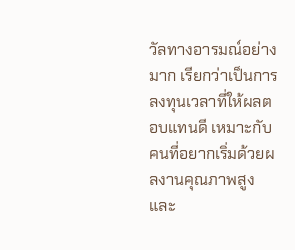วัลทางอารมณ์อย่างมาก เรียกว่าเป็นการลงทุนเวลาที่ให้ผลตอบแทนดี เหมาะกับคนที่อยากเริ่มด้วยผลงานคุณภาพสูงและ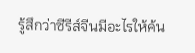รู้สึกว่าซีรีส์จีนมีอะไรให้ค้น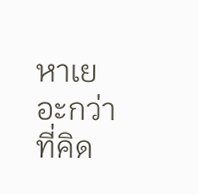หาเยอะกว่าที่คิด